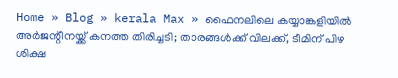Home » Blog » kerala Max » ഫൈനലിലെ കയ്യാങ്കളിയിൽ അര്‍ജന്റീനയ്ക്ക് കനത്ത തിരിച്ചടി; താരങ്ങള്‍ക്ക് വിലക്ക്, ടീമിന് പിഴ ശിക്ഷ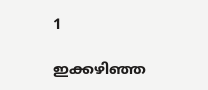1

ഇക്കഴിഞ്ഞ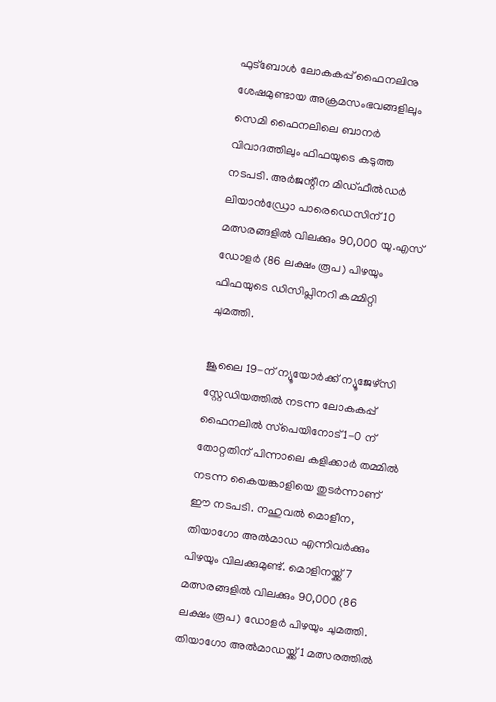ഫുട്‌ബോള്‍ ലോകകപ്പ് ഫൈനലിനു ശേഷമുണ്ടായ അക്രമസംഭവങ്ങളിലും സെമി ഫൈനലിലെ ബാനര്‍ വിവാദത്തിലും ഫിഫയുടെ കടുത്ത നടപടി. അര്‍ജന്റീന മിഡ്ഫീല്‍ഡര്‍ ലിയാന്‍ഡ്രോ പാരെഡെസിന് 10 മത്സരങ്ങളില്‍ വിലക്കും 90,000 യു.എസ് ഡോളര്‍ (86 ലക്ഷം രൂപ) പിഴയും ഫിഫയുടെ ഡിസിപ്ലിനറി കമ്മിറ്റി ചുമത്തി.

ജൂലൈ 19-ന് ന്യൂയോര്‍ക്ക് ന്യൂജേഴ്സി സ്റ്റേഡിയത്തില്‍ നടന്ന ലോകകപ്പ് ഫൈനലില്‍ സ്‌പെയിനോട് 1-0 ന് തോറ്റതിന് പിന്നാലെ കളിക്കാര്‍ തമ്മില്‍ നടന്ന കൈയങ്കാളിയെ തുടര്‍ന്നാണ് ഈ നടപടി. നഹുവല്‍ മൊളീന, തിയാഗോ അല്‍മാഡ എന്നിവര്‍ക്കും പിഴയും വിലക്കുമുണ്ട്. മൊളിനയ്ക്ക് 7 മത്സരങ്ങളില്‍ വിലക്കും 90,000 (86 ലക്ഷം രൂപ) ഡോളര്‍ പിഴയും ചുമത്തി. തിയാഗോ അല്‍മാഡയ്ക്ക് 1 മത്സരത്തില്‍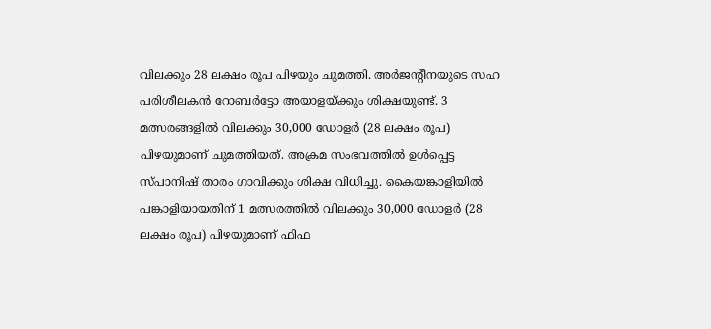വിലക്കും 28 ലക്ഷം രൂപ പിഴയും ചുമത്തി. അര്‍ജന്റീനയുടെ സഹ പരിശീലകന്‍ റോബര്‍ട്ടോ അയാളയ്ക്കും ശിക്ഷയുണ്ട്. 3 മത്സരങ്ങളില്‍ വിലക്കും 30,000 ഡോളര്‍ (28 ലക്ഷം രൂപ) പിഴയുമാണ് ചുമത്തിയത്. അക്രമ സംഭവത്തില്‍ ഉള്‍പ്പെട്ട സ്പാനിഷ് താരം ഗാവിക്കും ശിക്ഷ വിധിച്ചു. കൈയങ്കാളിയില്‍ പങ്കാളിയായതിന് 1 മത്സരത്തില്‍ വിലക്കും 30,000 ഡോളര്‍ (28 ലക്ഷം രൂപ) പിഴയുമാണ് ഫിഫ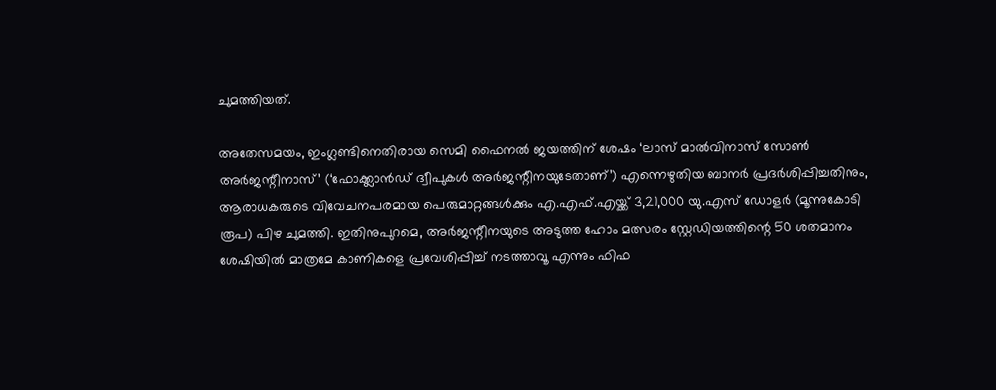ചുമത്തിയത്.

അതേസമയം, ഇംഗ്ലണ്ടിനെതിരായ സെമി ഫൈനല്‍ ജയത്തിന് ശേഷം ‘ലാസ് മാല്‍വിനാസ് സോണ്‍ അര്‍ജന്റീനാസ്’ (‘ഫോക്ക്ലാന്‍ഡ് ദ്വീപുകള്‍ അര്‍ജന്റീനയുടേതാണ്’) എന്നെഴുതിയ ബാനര്‍ പ്രദര്‍ശിപ്പിച്ചതിനും, ആരാധകരുടെ വിവേചനപരമായ പെരുമാറ്റങ്ങള്‍ക്കും എ.എഫ്.എയ്ക്ക് 3,21,000 യു.എസ് ഡോളര്‍ (മൂന്നുകോടി രൂപ) പിഴ ചുമത്തി. ഇതിനുപുറമെ, അര്‍ജന്റീനയുടെ അടുത്ത ഹോം മത്സരം സ്റ്റേഡിയത്തിന്റെ 50 ശതമാനം ശേഷിയില്‍ മാത്രമേ കാണികളെ പ്രവേശിപ്പിച്ച് നടത്താവൂ എന്നും ഫിഫ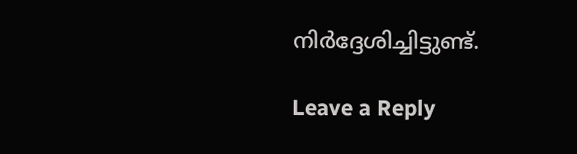നിര്‍ദ്ദേശിച്ചിട്ടുണ്ട്.

Leave a Reply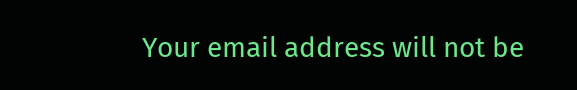Your email address will not be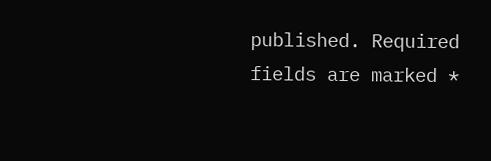published. Required fields are marked *